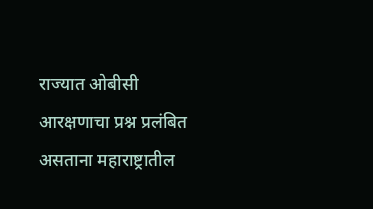राज्यात ओबीसी आरक्षणाचा प्रश्न प्रलंबित असताना महाराष्ट्रातील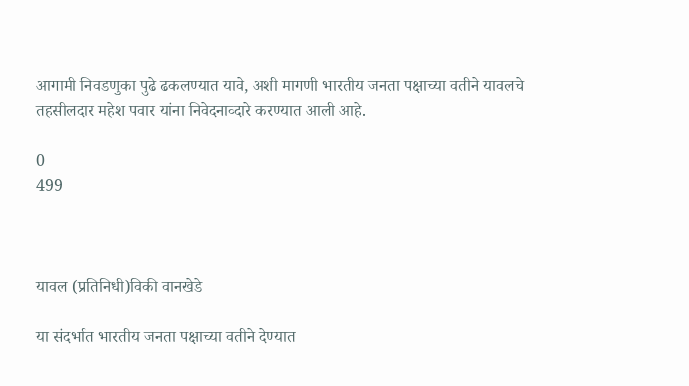आगामी निवडणुका पुढे ढकलण्यात यावे, अशी मागणी भारतीय जनता पक्षाच्या वतीने यावलचे तहसीलदार महेश पवार यांना निवेदनाव्दारे करण्यात आली आहे.

0
499



यावल (प्रतिनिधी)विकी वानखेडे

या संदर्भात भारतीय जनता पक्षाच्या वतीने देण्यात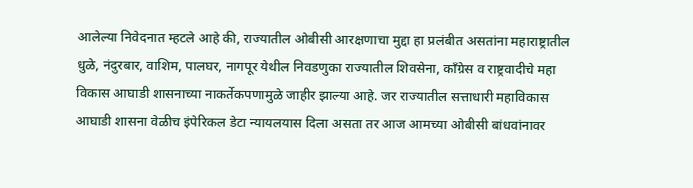आलेल्या निवेदनात म्हटले आहे की, राज्यातील ओबीसी आरक्षणाचा मुद्दा हा प्रलंबीत असतांना महाराष्ट्रातील धुळे, नंदुरबार, वाशिम, पालघर, नागपूर येथील निवडणुका राज्यातील शिवसेना, काँग्रेस व राष्ट्रवादीचे महा विकास आघाडी शासनाच्या नाकर्तेकपणामुळे जाहीर झाल्या आहे. जर राज्यातील सत्ताधारी महाविकास आघाडी शासना वेळीच इंपेरिकल डेटा न्यायलयास दिला असता तर आज आमच्या ओबीसी बांधवांनावर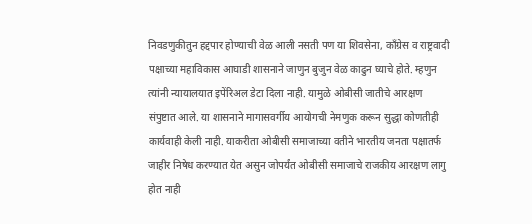निवडणुकीतुन हद्दपार होण्याची वेळ आली नसती पण या शिवसेना, कॉंग्रेस व राष्ट्रवादी पक्षाच्या महाविकास आघाडी शासनाने जाणुन बुजुन वेळ काढुन घ्याचे होते. म्हणुन त्यांनी न्यायालयात इपेंरिअल डेटा दिला नाही. यामुळे ओबीसी जातीचे आरक्षण संपुष्टात आले. या शासनाने मागासवर्गीय आयोगची नेमणुक करून सुद्धा कोणतीही कार्यवाही केली नाही. याकरीता ओबीसी समाजाच्या वतीने भारतीय जनता पक्षातर्फ जाहीर निषेध करण्यात येत असुन जोपर्यंत ओबीसी समाजाचे राजकीय आरक्षण लागु होत नाही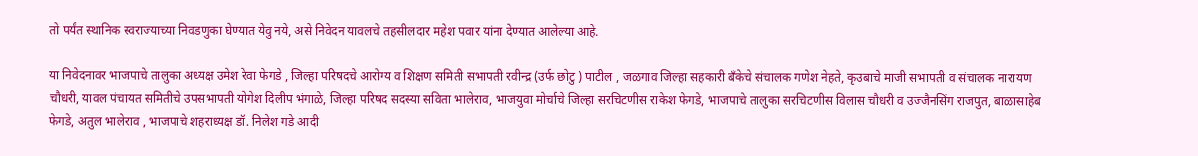तो पर्यंत स्थानिक स्वराज्याच्या निवडणुका घेण्यात येवु नये, असे निवेदन यावलचे तहसीलदार महेश पवार यांना देण्यात आलेल्या आहे.

या निवेदनावर भाजपाचे तालुका अध्यक्ष उमेश रेवा फेगडे , जिल्हा परिषदचे आरोग्य व शिक्षण समिती सभापती रवीन्द्र (उर्फ छोटु ) पाटील , जळगाव जिल्हा सहकारी बँकेचे संचालक गणेश नेहते, कृउबाचे माजी सभापती व संचालक नारायण चौधरी, यावल पंचायत समितीचे उपसभापती योगेश दिलीप भंगाळे, जिल्हा परिषद सदस्या सविता भालेराव, भाजयुवा मोर्चाचे जिल्हा सरचिटणीस राकेश फेगडे, भाजपाचे तालुका सरचिटणीस विलास चौधरी व उज्जैनसिंग राजपुत, बाळासाहेब फेगडे, अतुल भालेराव , भाजपाचे शहराध्यक्ष डॉ. निलेश गडे आदी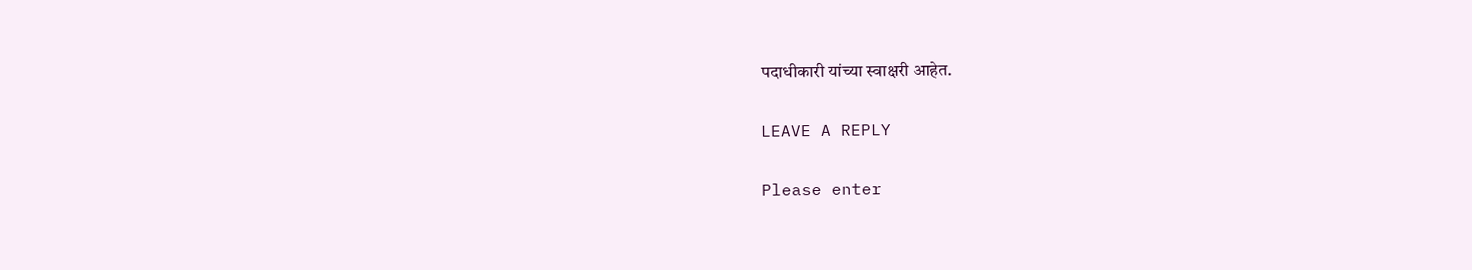पदाधीकारी यांच्या स्वाक्षरी आहेत.

LEAVE A REPLY

Please enter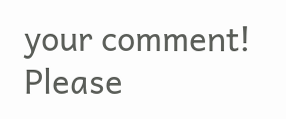your comment!
Please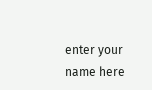enter your name here